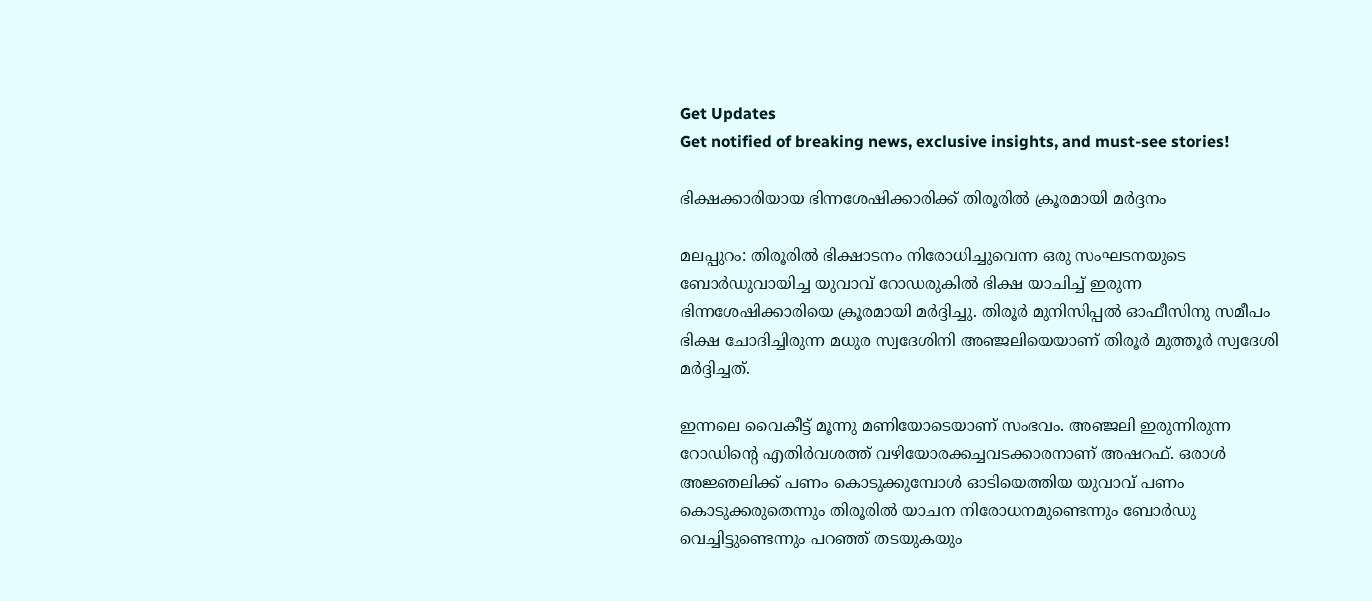Get Updates
Get notified of breaking news, exclusive insights, and must-see stories!

ഭിക്ഷക്കാരിയായ ഭിന്നശേഷിക്കാരിക്ക് തിരൂരില്‍ ക്രൂരമായി മര്‍ദ്ദനം

മലപ്പുറം: തിരൂരില്‍ ഭിക്ഷാടനം നിരോധിച്ചുവെന്ന ഒരു സംഘടനയുടെ ബോര്‍ഡുവായിച്ച യുവാവ് റോഡരുകില്‍ ഭിക്ഷ യാചിച്ച് ഇരുന്ന ഭിന്നശേഷിക്കാരിയെ ക്രൂരമായി മര്‍ദ്ദിച്ചു. തിരൂര്‍ മുനിസിപ്പല്‍ ഓഫീസിനു സമീപം ഭിക്ഷ ചോദിച്ചിരുന്ന മധുര സ്വദേശിനി അഞ്ജലിയെയാണ് തിരൂര്‍ മുത്തൂര്‍ സ്വദേശി മര്‍ദ്ദിച്ചത്.

ഇന്നലെ വൈകീട്ട് മൂന്നു മണിയോടെയാണ് സംഭവം. അഞ്ജലി ഇരുന്നിരുന്ന റോഡിന്റെ എതിര്‍വശത്ത് വഴിയോരക്കച്ചവടക്കാരനാണ് അഷറഫ്. ഒരാള്‍ അജ്ഞലിക്ക് പണം കൊടുക്കുമ്പോള്‍ ഓടിയെത്തിയ യുവാവ് പണം കൊടുക്കരുതെന്നും തിരൂരില്‍ യാചന നിരോധനമുണ്ടെന്നും ബോര്‍ഡു വെച്ചിട്ടുണ്ടെന്നും പറഞ്ഞ് തടയുകയും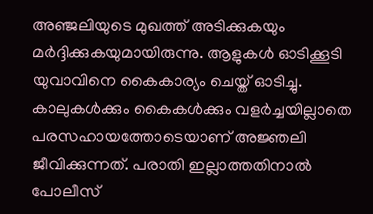അഞ്ജലിയുടെ മുഖത്ത് അടിക്കുകയും മര്‍ദ്ദിക്കുകയുമായിരുന്നു. ആളുകള്‍ ഓടിക്കൂടി യുവാവിനെ കൈകാര്യം ചെയ്ത് ഓടിച്ചു. കാലുകള്‍ക്കും കൈകള്‍ക്കും വളര്‍ച്ചയില്ലാതെ പരസഹായത്തോടെയാണ് അജ്ഞലി ജീവിക്കുന്നത്. പരാതി ഇല്ലാത്തതിനാല്‍ പോലീസ്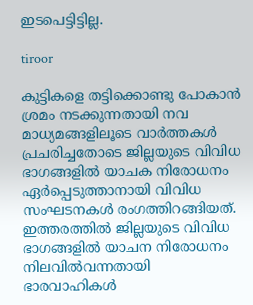ഇടപെട്ടിട്ടില്ല.

tiroor

കുട്ടികളെ തട്ടിക്കൊണ്ടു പോകാന്‍ ശ്രമം നടക്കുന്നതായി നവ മാധ്യമങ്ങളിലൂടെ വാര്‍ത്തകള്‍ പ്രചരിച്ചതോടെ ജില്ലയുടെ വിവിധ ഭാഗങ്ങളില്‍ യാചക നിരോധനം ഏര്‍പ്പെടുത്താനായി വിവിധ സംഘടനകള്‍ രംഗത്തിറങ്ങിയത്. ഇത്തരത്തില്‍ ജില്ലയുടെ വിവിധ ഭാഗങ്ങളില്‍ യാചന നിരോധനം നിലവില്‍വന്നതായി ഭാരവാഹികള്‍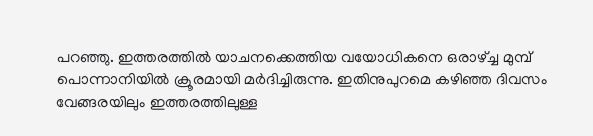പറഞ്ഞു. ഇത്തരത്തില്‍ യാചനക്കെത്തിയ വയോധികനെ ഒരാഴ്ച്ച മുമ്പ് പൊന്നാനിയില്‍ ക്രൂരമായി മര്‍ദിച്ചിരുന്നു. ഇതിനുപുറമെ കഴിഞ്ഞ ദിവസം വേങ്ങരയിലും ഇത്തരത്തിലുള്ള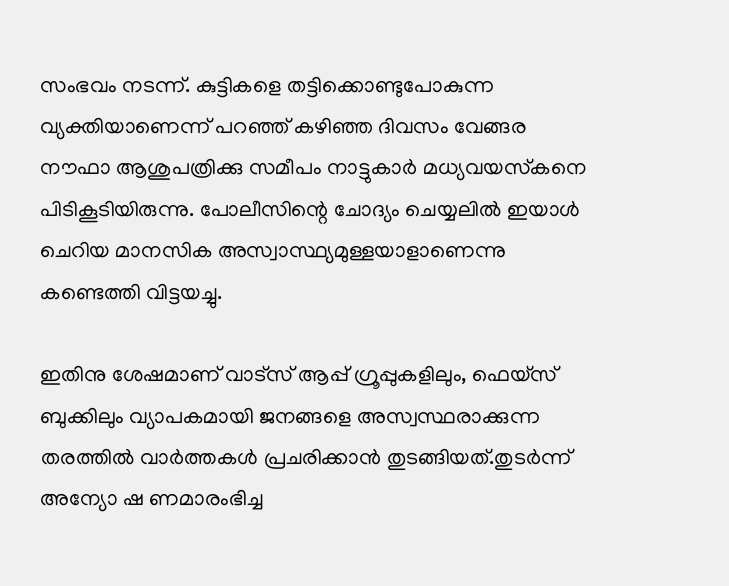സംഭവം നടന്ന്. കുട്ടികളെ തട്ടിക്കൊണ്ടുപോകുന്ന വ്യക്തിയാണെന്ന് പറഞ്ഞ് കഴിഞ്ഞ ദിവസം വേങ്ങര നൗഫാ ആശുപത്രിക്കു സമീപം നാട്ടുകാര്‍ മധ്യവയസ്‌കനെ പിടികൂടിയിരുന്നു. പോലീസിന്റെ ചോദ്യം ചെയ്യലില്‍ ഇയാള്‍ ചെറിയ മാനസിക അസ്വാസ്ഥ്യമുള്ളയാളാണെന്നു കണ്ടെത്തി വിട്ടയച്ചു.

ഇതിനു ശേഷമാണ് വാട്സ് ആപ്പ് ഗ്രൂപ്പുകളിലും, ഫെയ്സ് ബുക്കിലും വ്യാപകമായി ജനങ്ങളെ അസ്വസ്ഥരാക്കുന്ന തരത്തില്‍ വാര്‍ത്തകള്‍ പ്രചരിക്കാന്‍ തുടങ്ങിയത്.തുടര്‍ന്ന് അന്യോ ഷ ണമാരംഭിച്ച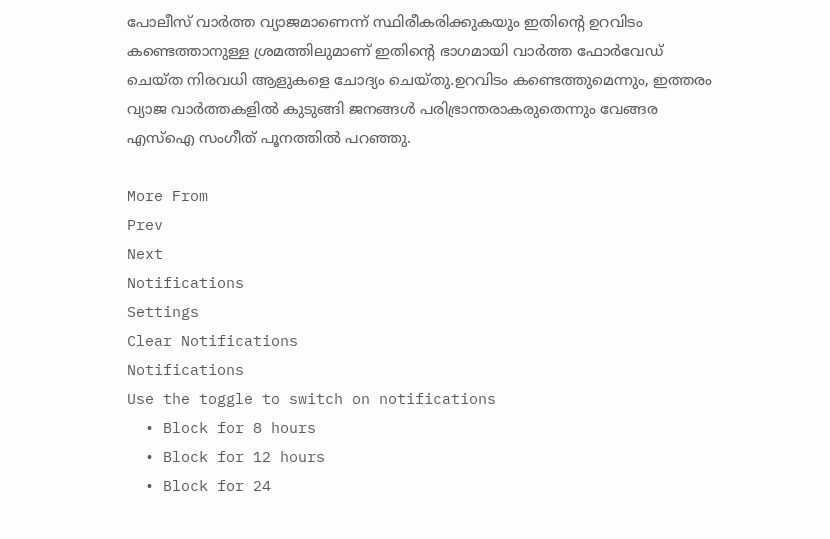പോലീസ് വാര്‍ത്ത വ്യാജമാണെന്ന് സ്ഥിരീകരിക്കുകയും ഇതിന്റെ ഉറവിടം കണ്ടെത്താനുള്ള ശ്രമത്തിലുമാണ് ഇതിന്റെ ഭാഗമായി വാര്‍ത്ത ഫോര്‍വേഡ് ചെയ്ത നിരവധി ആളുകളെ ചോദ്യം ചെയ്തു.ഉറവിടം കണ്ടെത്തുമെന്നും, ഇത്തരം വ്യാജ വാര്‍ത്തകളില്‍ കുടുങ്ങി ജനങ്ങള്‍ പരിഭ്രാന്തരാകരുതെന്നും വേങ്ങര എസ്ഐ സംഗീത് പൂനത്തില്‍ പറഞ്ഞു.

More From
Prev
Next
Notifications
Settings
Clear Notifications
Notifications
Use the toggle to switch on notifications
  • Block for 8 hours
  • Block for 12 hours
  • Block for 24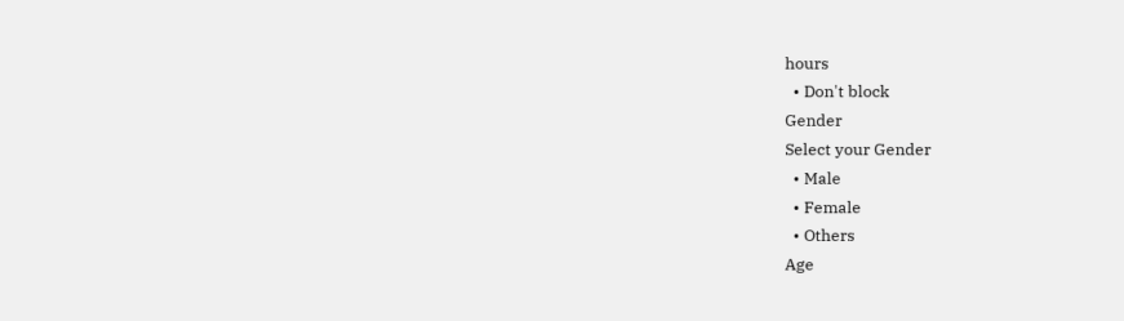hours
  • Don't block
Gender
Select your Gender
  • Male
  • Female
  • Others
Age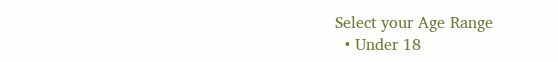Select your Age Range
  • Under 18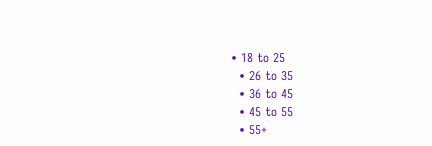• 18 to 25
  • 26 to 35
  • 36 to 45
  • 45 to 55
  • 55+